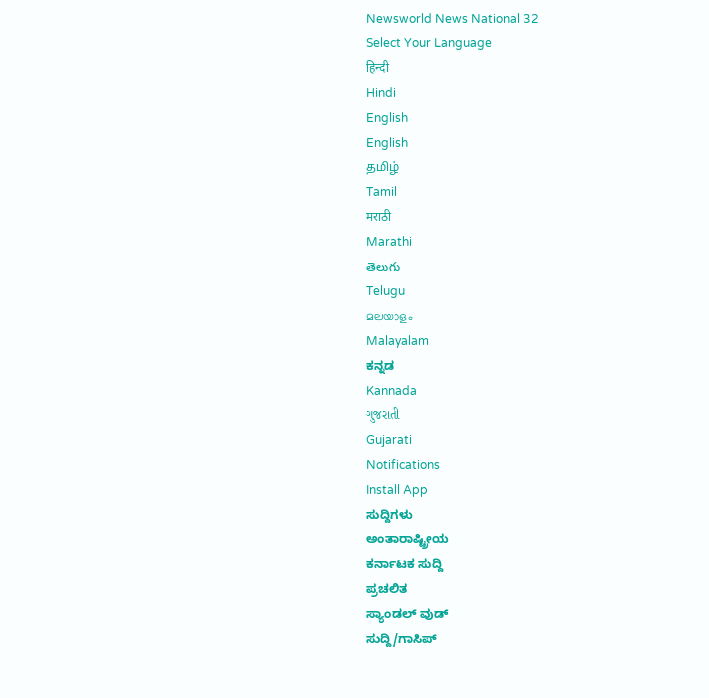Newsworld News National 32
Select Your Language
हिन्दी
Hindi
English
English
தமிழ்
Tamil
मराठी
Marathi
తెలుగు
Telugu
മലയാളം
Malayalam
ಕನ್ನಡ
Kannada
ગુજરાતી
Gujarati
Notifications
Install App
ಸುದ್ದಿಗಳು
ಅಂತಾರಾಷ್ಟ್ರೀಯ
ಕರ್ನಾಟಕ ಸುದ್ದಿ
ಪ್ರಚಲಿತ
ಸ್ಯಾಂಡಲ್ ವುಡ್
ಸುದ್ದಿ/ಗಾಸಿಪ್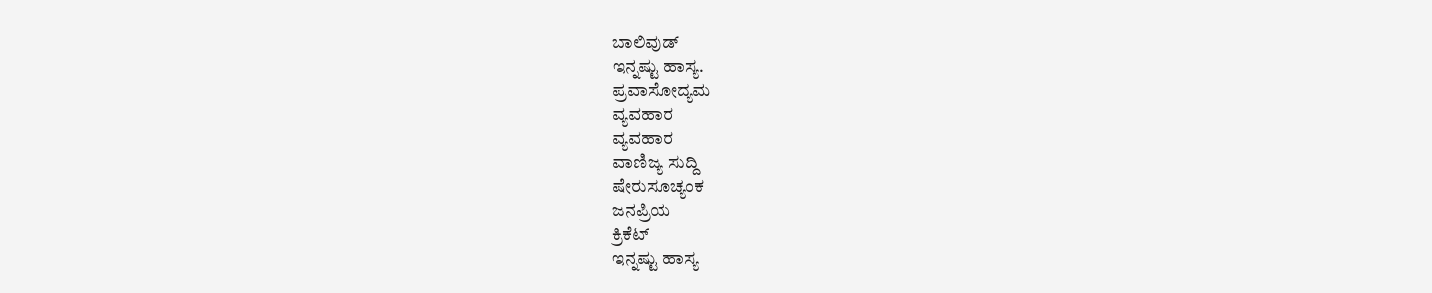ಬಾಲಿವುಡ್
ಇನ್ನಷ್ಟು ಹಾಸ್ಯ.
ಪ್ರವಾಸೋದ್ಯಮ
ವ್ಯವಹಾರ
ವ್ಯವಹಾರ
ವಾಣಿಜ್ಯ ಸುದ್ದಿ
ಷೇರುಸೂಚ್ಯಂಕ
ಜನಪ್ರಿಯ
ಕ್ರಿಕೆಟ್
ಇನ್ನಷ್ಟು ಹಾಸ್ಯ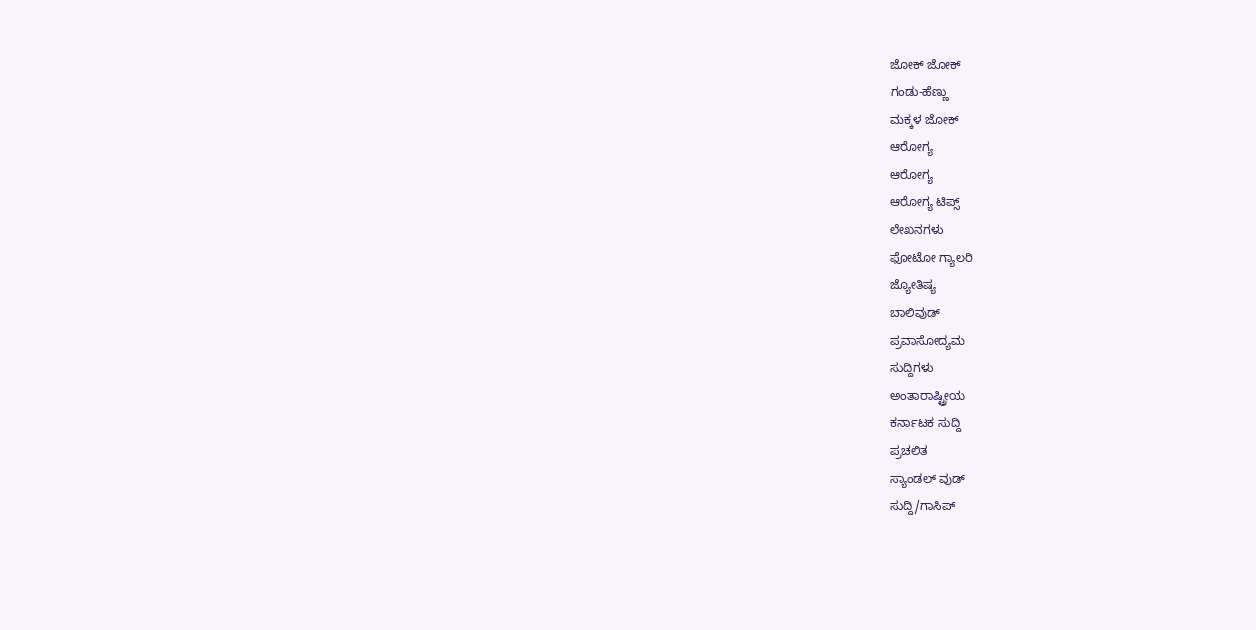ಜೋಕ್ ಜೋಕ್
ಗಂಡು-ಹೆಣ್ಣು
ಮಕ್ಕಳ ಜೋಕ್
ಆರೋಗ್ಯ
ಆರೋಗ್ಯ
ಆರೋಗ್ಯ ಟಿಪ್ಸ್
ಲೇಖನಗಳು
ಫೋಟೋ ಗ್ಯಾಲರಿ
ಜ್ಯೋತಿಷ್ಯ
ಬಾಲಿವುಡ್
ಪ್ರವಾಸೋದ್ಯಮ
ಸುದ್ದಿಗಳು
ಅಂತಾರಾಷ್ಟ್ರೀಯ
ಕರ್ನಾಟಕ ಸುದ್ದಿ
ಪ್ರಚಲಿತ
ಸ್ಯಾಂಡಲ್ ವುಡ್
ಸುದ್ದಿ/ಗಾಸಿಪ್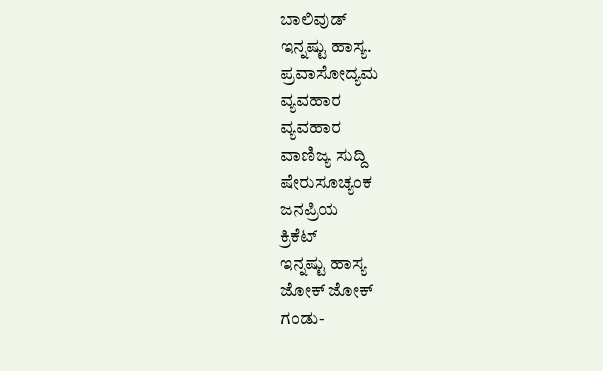ಬಾಲಿವುಡ್
ಇನ್ನಷ್ಟು ಹಾಸ್ಯ.
ಪ್ರವಾಸೋದ್ಯಮ
ವ್ಯವಹಾರ
ವ್ಯವಹಾರ
ವಾಣಿಜ್ಯ ಸುದ್ದಿ
ಷೇರುಸೂಚ್ಯಂಕ
ಜನಪ್ರಿಯ
ಕ್ರಿಕೆಟ್
ಇನ್ನಷ್ಟು ಹಾಸ್ಯ
ಜೋಕ್ ಜೋಕ್
ಗಂಡು-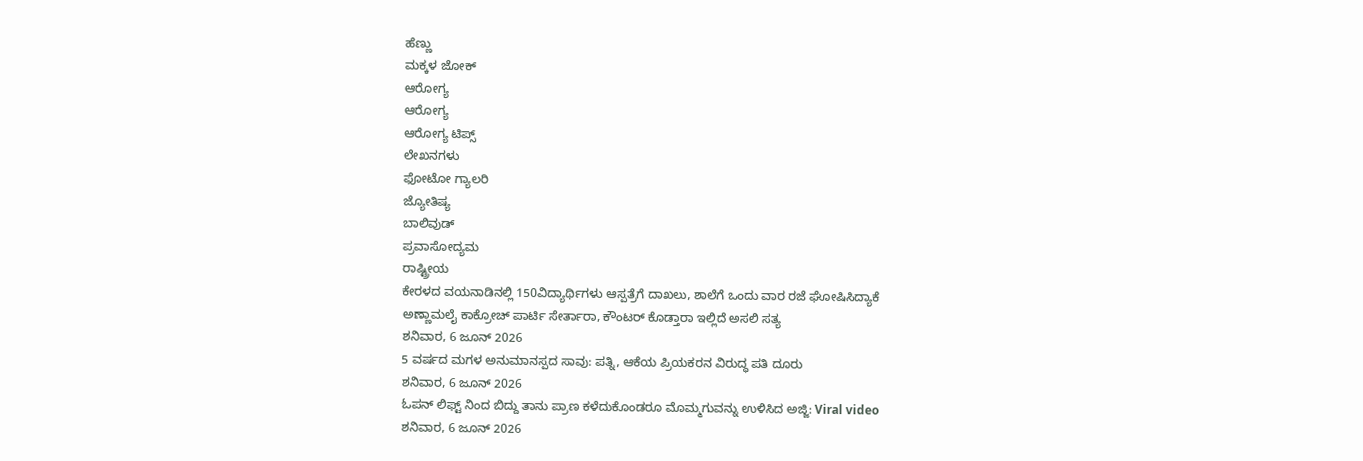ಹೆಣ್ಣು
ಮಕ್ಕಳ ಜೋಕ್
ಆರೋಗ್ಯ
ಆರೋಗ್ಯ
ಆರೋಗ್ಯ ಟಿಪ್ಸ್
ಲೇಖನಗಳು
ಫೋಟೋ ಗ್ಯಾಲರಿ
ಜ್ಯೋತಿಷ್ಯ
ಬಾಲಿವುಡ್
ಪ್ರವಾಸೋದ್ಯಮ
ರಾಷ್ಟ್ರೀಯ
ಕೇರಳದ ವಯನಾಡಿನಲ್ಲಿ 150ವಿದ್ಯಾರ್ಥಿಗಳು ಆಸ್ಪತ್ರೆಗೆ ದಾಖಲು, ಶಾಲೆಗೆ ಒಂದು ವಾರ ರಜೆ ಘೋಷಿಸಿದ್ಯಾಕೆ
ಅಣ್ಣಾಮಲೈ ಕಾಕ್ರೋಚ್ ಪಾರ್ಟಿ ಸೇರ್ತಾರಾ, ಕೌಂಟರ್ ಕೊಡ್ತಾರಾ ಇಲ್ಲಿದೆ ಅಸಲಿ ಸತ್ಯ
ಶನಿವಾರ, 6 ಜೂನ್ 2026
5 ವರ್ಷದ ಮಗಳ ಅನುಮಾನಸ್ಪದ ಸಾವು: ಪತ್ನಿ, ಆಕೆಯ ಪ್ರಿಯಕರನ ವಿರುದ್ಧ ಪತಿ ದೂರು
ಶನಿವಾರ, 6 ಜೂನ್ 2026
ಓಪನ್ ಲಿಫ್ಟ್ ನಿಂದ ಬಿದ್ದು ತಾನು ಪ್ರಾಣ ಕಳೆದುಕೊಂಡರೂ ಮೊಮ್ಮಗುವನ್ನು ಉಳಿಸಿದ ಅಜ್ಜಿ: Viral video
ಶನಿವಾರ, 6 ಜೂನ್ 2026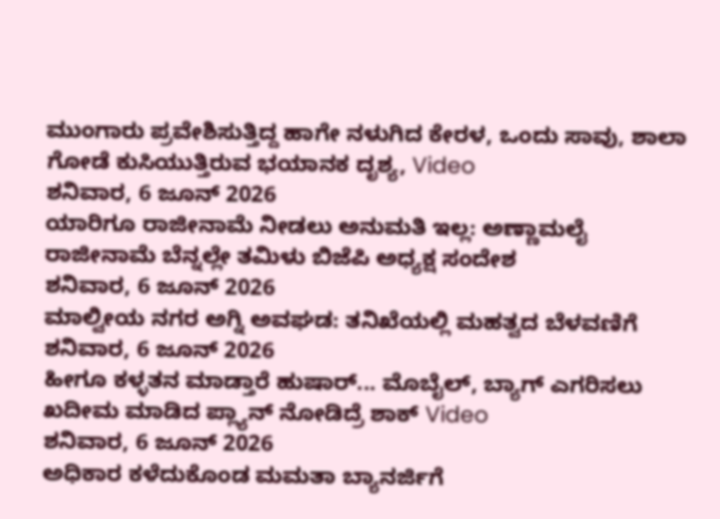ಮುಂಗಾರು ಪ್ರವೇಶಿಸುತ್ತಿದ್ದ ಹಾಗೇ ನಳುಗಿದ ಕೇರಳ, ಒಂದು ಸಾವು, ಶಾಲಾ ಗೋಡೆ ಕುಸಿಯುತ್ತಿರುವ ಭಯಾನಕ ದೃಶ್ಯ, Video
ಶನಿವಾರ, 6 ಜೂನ್ 2026
ಯಾರಿಗೂ ರಾಜೀನಾಮೆ ನೀಡಲು ಅನುಮತಿ ಇಲ್ಲ: ಅಣ್ಣಾಮಲೈ ರಾಜೀನಾಮೆ ಬೆನ್ನಲ್ಲೇ ತಮಿಳು ಬಿಜೆಪಿ ಅಧ್ಯಕ್ಷ ಸಂದೇಶ
ಶನಿವಾರ, 6 ಜೂನ್ 2026
ಮಾಲ್ವೀಯ ನಗರ ಅಗ್ನಿ ಅವಘಡ: ತನಿಖೆಯಲ್ಲಿ ಮಹತ್ವದ ಬೆಳವಣಿಗೆ
ಶನಿವಾರ, 6 ಜೂನ್ 2026
ಹೀಗೂ ಕಳ್ಳತನ ಮಾಡ್ತಾರೆ ಹುಷಾರ್... ಮೊಬೈಲ್, ಬ್ಯಾಗ್ ಎಗರಿಸಲು ಖದೀಮ ಮಾಡಿದ ಪ್ಲ್ಯಾನ್ ನೋಡಿದ್ರೆ ಶಾಕ್ Video
ಶನಿವಾರ, 6 ಜೂನ್ 2026
ಅಧಿಕಾರ ಕಳೆದುಕೊಂಡ ಮಮತಾ ಬ್ಯಾನರ್ಜಿಗೆ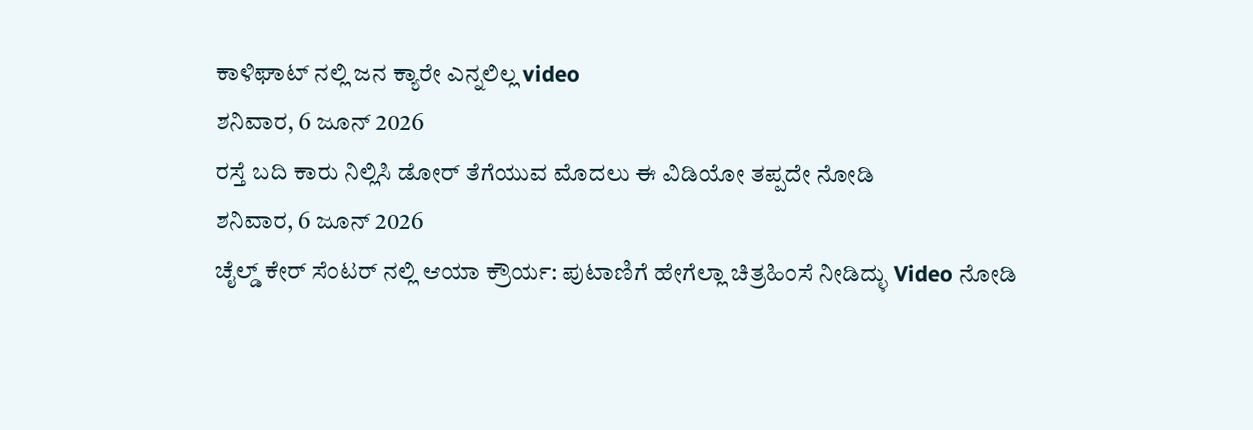ಕಾಳಿಘಾಟ್ ನಲ್ಲಿ ಜನ ಕ್ಯಾರೇ ಎನ್ನಲಿಲ್ಲ video
ಶನಿವಾರ, 6 ಜೂನ್ 2026
ರಸ್ತೆ ಬದಿ ಕಾರು ನಿಲ್ಲಿಸಿ ಡೋರ್ ತೆಗೆಯುವ ಮೊದಲು ಈ ವಿಡಿಯೋ ತಪ್ಪದೇ ನೋಡಿ
ಶನಿವಾರ, 6 ಜೂನ್ 2026
ಚೈಲ್ಡ್ ಕೇರ್ ಸೆಂಟರ್ ನಲ್ಲಿ ಆಯಾ ಕ್ರೌರ್ಯ: ಪುಟಾಣಿಗೆ ಹೇಗೆಲ್ಲಾ ಚಿತ್ರಹಿಂಸೆ ನೀಡಿದ್ಳು Video ನೋಡಿ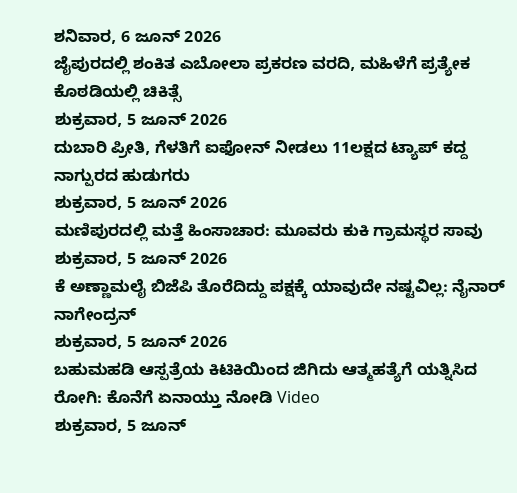ಶನಿವಾರ, 6 ಜೂನ್ 2026
ಜೈಪುರದಲ್ಲಿ ಶಂಕಿತ ಎಬೋಲಾ ಪ್ರಕರಣ ವರದಿ, ಮಹಿಳೆಗೆ ಪ್ರತ್ಯೇಕ ಕೊಠಡಿಯಲ್ಲಿ ಚಿಕಿತ್ಸೆ
ಶುಕ್ರವಾರ, 5 ಜೂನ್ 2026
ದುಬಾರಿ ಪ್ರೀತಿ, ಗೆಳತಿಗೆ ಐಫೋನ್ ನೀಡಲು 11ಲಕ್ಷದ ಟ್ಯಾಪ್ ಕದ್ದ ನಾಗ್ಪುರದ ಹುಡುಗರು
ಶುಕ್ರವಾರ, 5 ಜೂನ್ 2026
ಮಣಿಪುರದಲ್ಲಿ ಮತ್ತೆ ಹಿಂಸಾಚಾರ: ಮೂವರು ಕುಕಿ ಗ್ರಾಮಸ್ಥರ ಸಾವು
ಶುಕ್ರವಾರ, 5 ಜೂನ್ 2026
ಕೆ ಅಣ್ಣಾಮಲೈ ಬಿಜೆಪಿ ತೊರೆದಿದ್ದು ಪಕ್ಷಕ್ಕೆ ಯಾವುದೇ ನಷ್ಟವಿಲ್ಲ: ನೈನಾರ್ ನಾಗೇಂದ್ರನ್
ಶುಕ್ರವಾರ, 5 ಜೂನ್ 2026
ಬಹುಮಹಡಿ ಆಸ್ಪತ್ರೆಯ ಕಿಟಿಕಿಯಿಂದ ಜಿಗಿದು ಆತ್ಮಹತ್ಯೆಗೆ ಯತ್ನಿಸಿದ ರೋಗಿ: ಕೊನೆಗೆ ಏನಾಯ್ತು ನೋಡಿ Video
ಶುಕ್ರವಾರ, 5 ಜೂನ್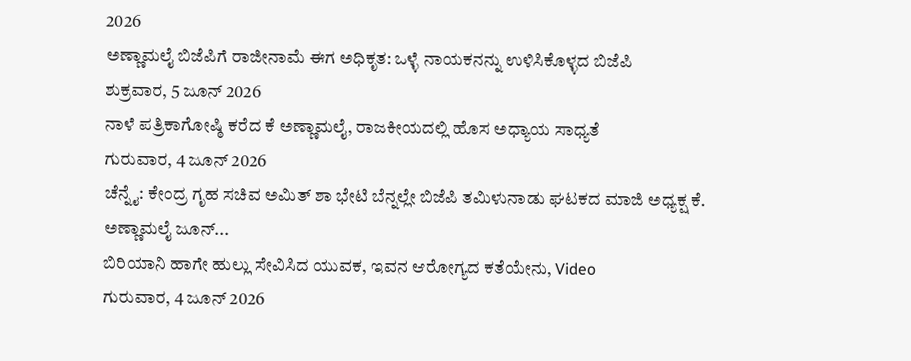2026
ಅಣ್ಣಾಮಲೈ ಬಿಜೆಪಿಗೆ ರಾಜೀನಾಮೆ ಈಗ ಅಧಿಕೃತ: ಒಳ್ಳೆ ನಾಯಕನನ್ನು ಉಳಿಸಿಕೊಳ್ಳದ ಬಿಜೆಪಿ
ಶುಕ್ರವಾರ, 5 ಜೂನ್ 2026
ನಾಳೆ ಪತ್ರಿಕಾಗೋಷ್ಠಿ ಕರೆದ ಕೆ ಅಣ್ಣಾಮಲೈ, ರಾಜಕೀಯದಲ್ಲಿ ಹೊಸ ಅಧ್ಯಾಯ ಸಾಧ್ಯತೆ
ಗುರುವಾರ, 4 ಜೂನ್ 2026
ಚೆನ್ನೈ: ಕೇಂದ್ರ ಗೃಹ ಸಚಿವ ಅಮಿತ್ ಶಾ ಭೇಟಿ ಬೆನ್ನಲ್ಲೇ ಬಿಜೆಪಿ ತಮಿಳುನಾಡು ಘಟಕದ ಮಾಜಿ ಅಧ್ಯಕ್ಷ ಕೆ. ಅಣ್ಣಾಮಲೈ ಜೂನ್...
ಬಿರಿಯಾನಿ ಹಾಗೇ ಹುಲ್ಲು ಸೇವಿಸಿದ ಯುವಕ, ಇವನ ಆರೋಗ್ಯದ ಕತೆಯೇನು, Video
ಗುರುವಾರ, 4 ಜೂನ್ 2026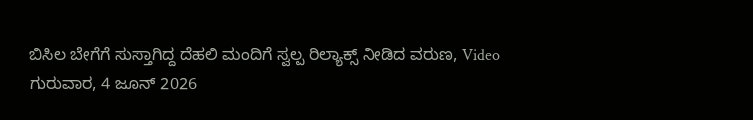ಬಿಸಿಲ ಬೇಗೆಗೆ ಸುಸ್ತಾಗಿದ್ದ ದೆಹಲಿ ಮಂದಿಗೆ ಸ್ವಲ್ಪ ರಿಲ್ಯಾಕ್ಸ್ ನೀಡಿದ ವರುಣ, Video
ಗುರುವಾರ, 4 ಜೂನ್ 2026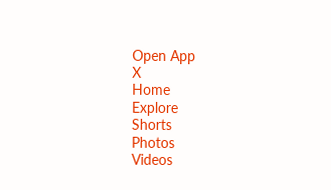Open App
X
Home
Explore
Shorts
Photos
Videos